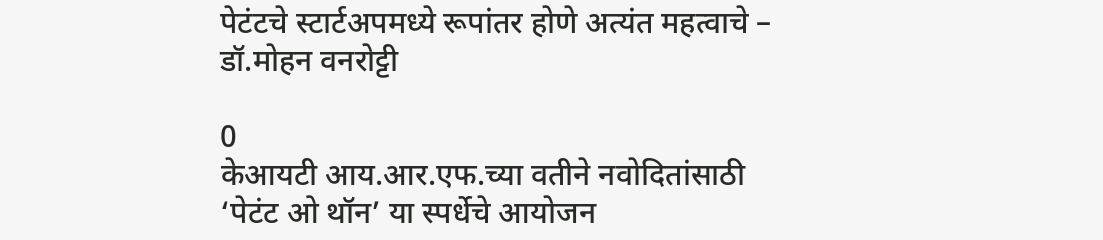पेटंटचे स्टार्टअपमध्ये रूपांतर होणे अत्यंत महत्वाचे – डॉ.मोहन वनरोट्टी

0
केआयटी आय.आर.एफ.च्या वतीने नवोदितांसाठी ‘पेटंट ओ थॉन’ या स्पर्धेचे आयोजन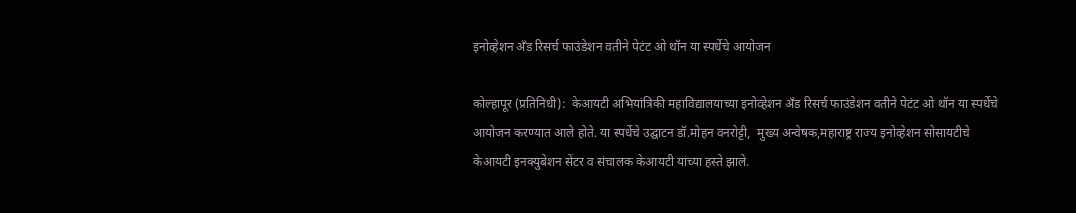इनोव्हेशन अँड रिसर्च फाउंडेशन वतीने पेटंट ओ थॉन या स्पर्धेचे आयोजन

कोल्हापूर (प्रतिनिधी):  केआयटी अभियांत्रिकी महाविद्यालयाच्या इनोव्हेशन अँड रिसर्च फाउंडेशन वतीने पेटंट ओ थॉन या स्पर्धेचे आयोजन करण्यात आले होते. या स्पर्धेचे उद्घाटन डॉ.मोहन वनरोट्टी,  मुख्य अन्वेषक,महाराष्ट्र राज्य इनोव्हेशन सोसायटीचे केआयटी इनक्युबेशन सेंटर व संचालक केआयटी यांच्या हस्ते झाले.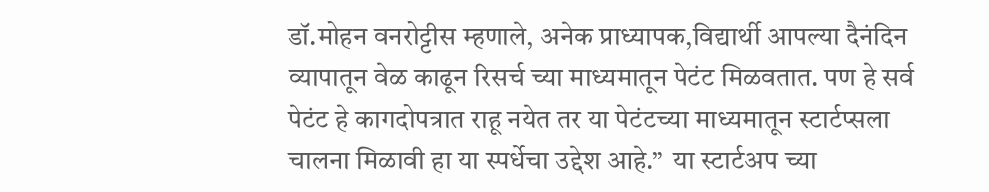डॉ.मोहन वनरोट्टीस म्हणाले, अनेक प्राध्यापक,विद्यार्थी आपल्या दैनंदिन व्यापातून वेळ काढून रिसर्च च्या माध्यमातून पेटंट मिळवतात. पण हे सर्व पेटंट हे कागदोपत्रात राहू नयेत तर या पेटंटच्या माध्यमातून स्टार्टप्सला चालना मिळावी हा या स्पर्धेचा उद्देश आहे.”  या स्टार्टअप च्या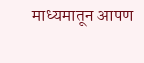माध्यमातून आपण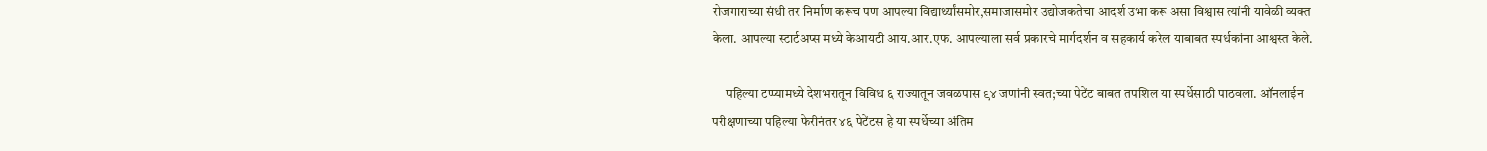रोजगाराच्या संधी तर निर्माण करूच पण आपल्या विद्यार्थ्यांसमोर,समाजासमोर उद्योजकतेचा आदर्श उभा करू असा विश्वास त्यांनी यावेळी व्यक्त केला. आपल्या स्टार्टअप्स मध्ये केआयटी आय.आर.एफ. आपल्याला सर्व प्रकारचे मार्गदर्शन व सहकार्य करेल याबाबत स्पर्धकांना आश्वस्त केले.

     पहिल्या टप्प्यामध्ये देशभरातून विविध ६ राज्यातून जवळपास ९४ जणांनी स्वत;च्या पेटेंट बाबत तपशिल या स्पर्धेसाठी पाठवला. ऑनलाईन परीक्षणाच्या पहिल्या फेरीनंतर ४६ पेटेंटस हे या स्पर्धेच्या अंतिम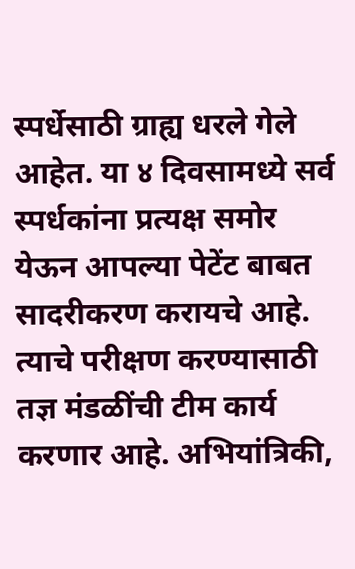स्पर्धेसाठी ग्राह्य धरले गेले आहेत. या ४ दिवसामध्ये सर्व स्पर्धकांना प्रत्यक्ष समोर येऊन आपल्या पेटेंट बाबत सादरीकरण करायचे आहे. त्याचे परीक्षण करण्यासाठी तज्ञ मंडळींची टीम कार्य करणार आहे. अभियांत्रिकी,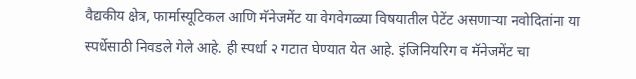वैद्यकीय क्षेत्र, फार्मास्यूटिकल आणि मॅनेजमेंट या वेगवेगळ्या विषयातील पेटेंट असणाऱ्या नवोदितांना या स्पर्धेसाठी निवडले गेले आहे. ही स्पर्धा २ गटात घेण्यात येत आहे. इंजिनियरिग व मॅनेजमेंट चा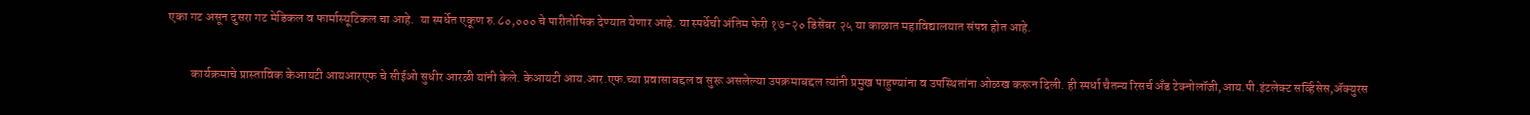एका गट असून दुसरा गट मेडिकल व फार्मास्यूटिकल चा आहे.  या स्पर्धेत एकूण रु.८०,००० चे पारीतोषिक देण्यात येणार आहे. या स्पर्धेची अंतिम फेरी १७-२० डिसेंबर २५ या काळात महाविद्यालयात संपन्न होत आहे.

         कार्यक्रमाचे प्रास्ताविक केआयटी आयआरएफ चे सीईओ सुधीर आरळी यांनी केले. केआयटी आय.आर.एफ.च्या प्रवासाबद्दल व सुरू असलेल्या उपक्रमाबद्दल त्यांनी प्रमुख पाहुण्यांना व उपस्थितांना ओळख करून दिली. ही स्पर्धा चैतन्य रिसर्च अँड टेक्नोलॉजी,आय.पी.इंटलेक्ट सर्व्हिसेस,ॲक्युरस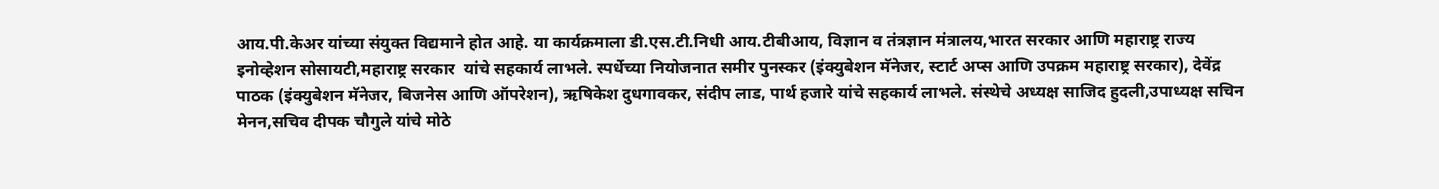आय.पी.केअर यांच्या संयुक्त विद्यमाने होत आहे. या कार्यक्रमाला डी.एस.टी.निधी आय.टीबीआय, विज्ञान व तंत्रज्ञान मंत्रालय,भारत सरकार आणि महाराष्ट्र राज्य इनोव्हेशन सोसायटी,महाराष्ट्र सरकार  यांचे सहकार्य लाभले. स्पर्धेच्या नियोजनात समीर पुनस्कर (इंक्युबेशन मॅनेजर, स्टार्ट अप्स आणि उपक्रम महाराष्ट्र सरकार), देवेंद्र पाठक (इंक्युबेशन मॅनेजर, बिजनेस आणि ऑपरेशन), ऋषिकेश दुधगावकर, संदीप लाड, पार्थ हजारे यांचे सहकार्य लाभले. संस्थेचे अध्यक्ष साजिद हुदली,उपाध्यक्ष सचिन मेनन,सचिव दीपक चौगुले यांचे मोठे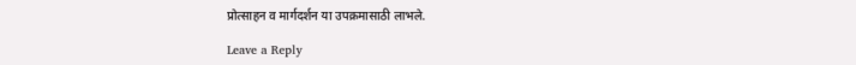प्रोत्साहन व मार्गदर्शन या उपक्रमासाठी लाभले.

Leave a Reply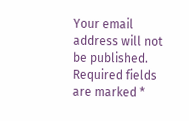Your email address will not be published. Required fields are marked *